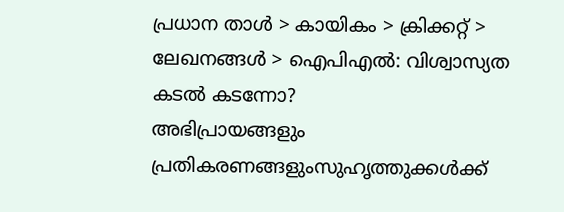പ്രധാന താള്‍ > കായികം > ക്രിക്കറ്റ്‌ > ലേഖനങ്ങള്‍ > ഐപി‌എല്‍: വിശ്വാസ്യത കടല്‍ കടന്നോ?
അഭിപ്രായങ്ങളും പ്രതികരണങ്ങളുംസുഹൃത്തുക്കള്‍ക്ക്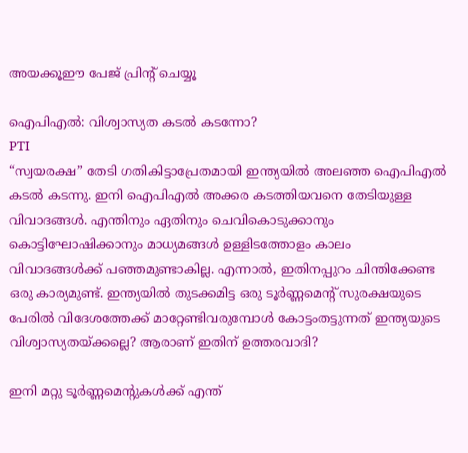അയക്കൂഈ പേജ് പ്രിന്‍റ് ചെയ്യൂ

ഐപി‌എല്‍: വിശ്വാസ്യത കടല്‍ കടന്നോ?
PTI
“സ്വയരക്ഷ” തേടി ഗതികിട്ടാപ്രേതമായി ഇന്ത്യയില്‍ അലഞ്ഞ ഐപി‌എല്‍ കടല്‍ കടന്നു. ഇനി ഐപി‌എല്‍ അക്കര കടത്തിയവനെ തേടിയുള്ള വിവാദങ്ങള്‍. എന്തിനും ഏതിനും ചെവികൊടുക്കാനും കൊട്ടിഘോഷിക്കാനും മാധ്യമങ്ങള്‍ ഉള്ളിടത്തോളം കാലം വിവാദങ്ങള്‍ക്ക് പഞ്ഞമുണ്ടാകില്ല. എന്നാല്‍, ഇതിനപ്പുറം ചിന്തിക്കേണ്ട ഒരു കാര്യമുണ്ട്. ഇന്ത്യയില്‍ തുടക്കമിട്ട ഒരു ടൂര്‍ണ്ണമെന്‍റ് സുരക്ഷയുടെ പേരില്‍ വിദേശത്തേക്ക് മാറ്റേണ്ടിവരുമ്പോള്‍ കോട്ടംതട്ടുന്നത് ഇന്ത്യയുടെ വിശ്വാസ്യതയ്ക്കല്ലെ? ആരാണ് ഇതിന് ഉത്തരവാദി?

ഇനി മറ്റു ടൂര്‍ണ്ണമെന്‍റുകള്‍ക്ക് എന്ത്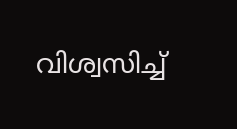വിശ്വസിച്ച്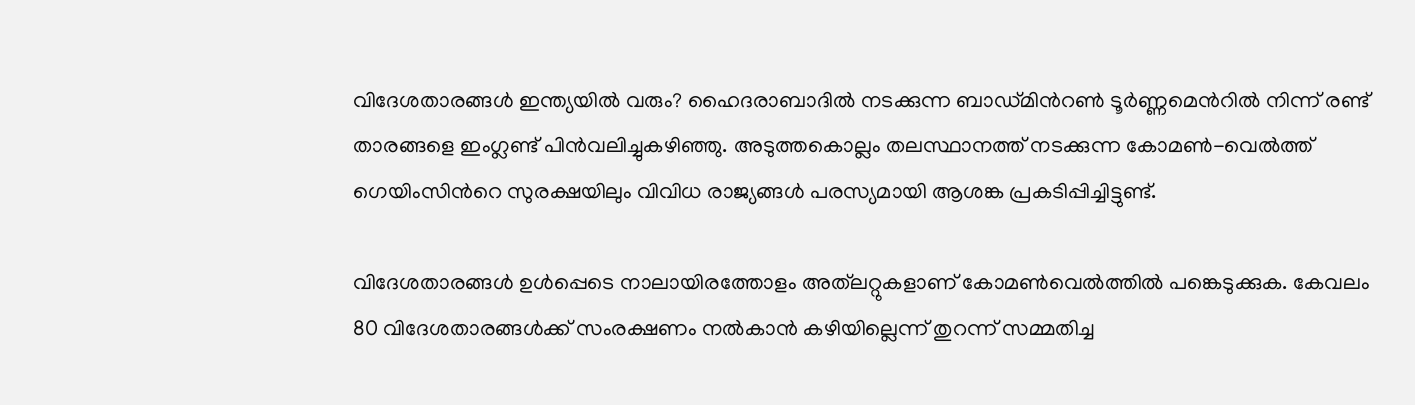വിദേശതാരങ്ങള്‍ ഇന്ത്യയില്‍ വരും? ഹൈദരാബാദില്‍ നടക്കുന്ന ബാഡ്മിന്‍റണ്‍ ടൂര്‍ണ്ണമെന്‍റില്‍ നിന്ന് രണ്ട് താരങ്ങളെ ഇംഗ്ലണ്ട് പിന്‍‌വലിച്ചുകഴിഞ്ഞു. അടുത്തകൊല്ലം തലസ്ഥാനത്ത് നടക്കുന്ന കോമണ്‍-വെല്‍ത്ത് ഗെയിംസിന്‍റെ സുരക്ഷയിലും വിവിധ രാജ്യങ്ങള്‍ പരസ്യമായി ആശങ്ക പ്രകടിപ്പിച്ചിട്ടുണ്ട്.

വിദേശതാരങ്ങള്‍ ഉള്‍പ്പെടെ നാലായിരത്തോളം അത്‌ലറ്റുകളാണ് കോമണ്‍‌വെല്‍ത്തില്‍ പങ്കെടുക്കുക. കേവലം 80 വിദേശതാരങ്ങള്‍ക്ക് സംരക്ഷണം നല്‍കാന്‍ കഴിയില്ലെന്ന് തുറന്ന് സമ്മതിച്ച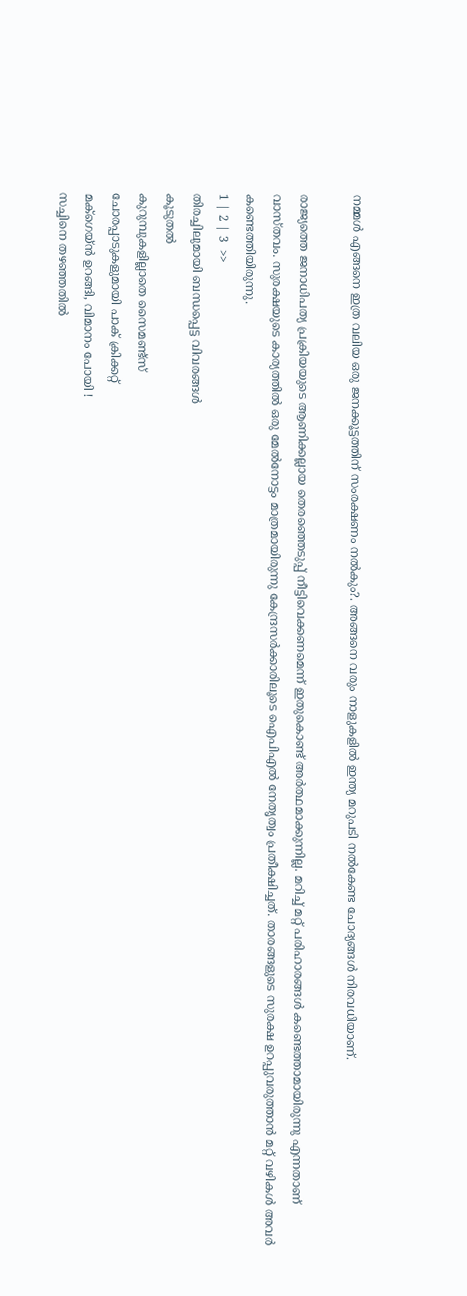നമ്മള്‍ എങ്ങനെ ഇത്ര വലിയ ഒരു ജനക്കൂട്ടത്തിന് സംരക്ഷണം നല്‍കും?. അങ്ങനെ വരും നാളുകളില്‍ ഇന്ത്യ മറുപടി നല്‍കേണ്ട ചോദ്യങ്ങള്‍ നിരവധിയാണ്.

രാജ്യത്തെ ജനാധിപത്യ പ്രക്രിയയുടെ ആണിക്കല്ലായ തെരഞ്ഞെടുപ്പ് നീട്ടിവെക്കണമെന്ന് ഇതുകൊണ്ട് അര്‍ത്ഥമാക്കുന്നില്ല. മറിച്ച് മറ്റ് പരിഹാരങ്ങള്‍ കണ്ടെത്താമായിരുന്നു എന്നതാണ് വാസ്തവം. സുരക്ഷയുടെ കാര്യത്തില്‍ ഒരു മേല്‍നോട്ടം മാത്രമായിരുന്നു കേന്ദ്രസര്‍ക്കാരിലൂടെ ഐപി‌എല്‍ നേതൃത്വം പ്രതീക്ഷിച്ചത്. താരങ്ങളുടെ സുരക്ഷ ഉറപ്പുവരുത്താന്‍ മറ്റ് വഴികള്‍ അവര്‍ കണ്ടെത്തിയിരുന്നു.
1 | 2 | 3  >>
തിരച്ചിലുമായി ബന്ധപ്പെട്ട വിവരങ്ങള്‍
കൂടുതല്‍
കുറുമ്പുകളില്ലാതെ സൈമണ്ട്സ്
ചോരപ്പാടുകളുമായി പാക് ക്രിക്കറ്റ്
മക്ഗെയ്ന്‍ ഉറങ്ങി, വിമാനം പോയി !
സച്ചിനെ തഴഞ്ഞതില്‍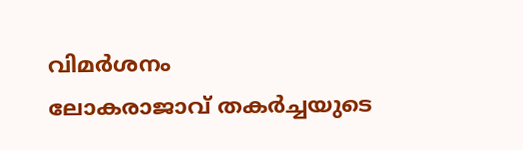വിമര്‍ശനം
ലോകരാജാവ് തകര്‍ച്ചയുടെ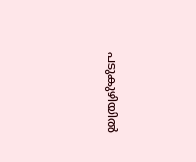പടുകുഴിയില്‍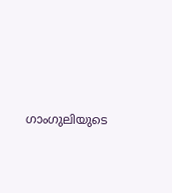ഗാംഗുലിയുടെ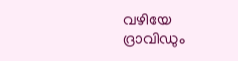വഴിയേ ദ്രാവിഡും